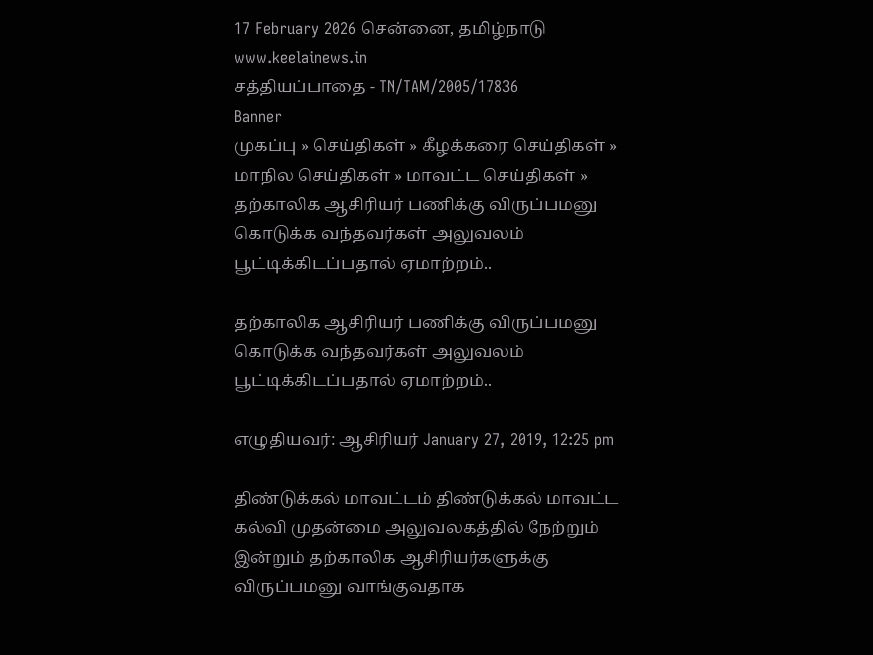17 February 2026 சென்னை, தமிழ்நாடு
www.keelainews.in
சத்தியப்பாதை - TN/TAM/2005/17836
Banner
முகப்பு » செய்திகள் » கீழக்கரை செய்திகள் » மாநில செய்திகள் » மாவட்ட செய்திகள் » தற்காலிக ஆசிரியர் பணிக்கு விருப்பமனு கொடுக்க வந்தவர்கள் அலுவலம் பூட்டிக்கிடப்பதால் ஏமாற்றம்..

தற்காலிக ஆசிரியர் பணிக்கு விருப்பமனு கொடுக்க வந்தவர்கள் அலுவலம் பூட்டிக்கிடப்பதால் ஏமாற்றம்..

எழுதியவர்: ஆசிரியர் January 27, 2019, 12:25 pm

திண்டுக்கல் மாவட்டம் திண்டுக்கல் மாவட்ட கல்வி முதன்மை அலுவலகத்தில் நேற்றும் இன்றும் தற்காலிக ஆசிரியர்களுக்கு விருப்பமனு வாங்குவதாக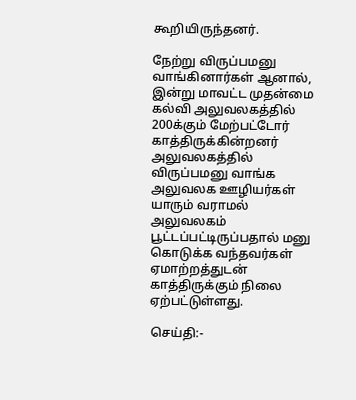கூறியிருந்தனர்.

நேற்று விருப்பமனு வாங்கினார்கள் ஆனால், இன்று மாவட்ட முதன்மை கல்வி அலுவலகத்தில் 200க்கும் மேற்பட்டோர் காத்திருக்கின்றனர் அலுவலகத்தில் விருப்பமனு வாங்க அலுவலக ஊழியர்கள் யாரும் வராமல் அலுவலகம் பூட்டப்பட்டிருப்பதால் மனு கொடுக்க வந்தவர்கள் ஏமாற்றத்துடன் காத்திருக்கும் நிலை ஏற்பட்டுள்ளது.

செய்தி:-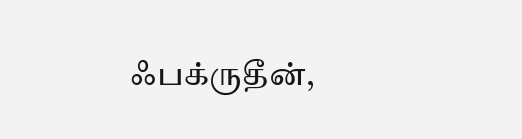ஃபக்ருதீன்,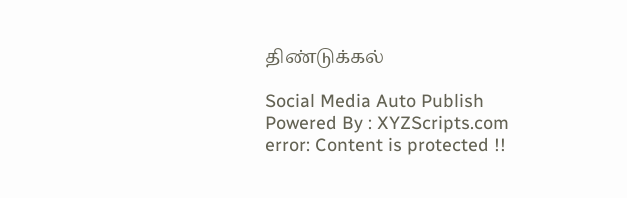திண்டுக்கல்

Social Media Auto Publish Powered By : XYZScripts.com
error: Content is protected !!